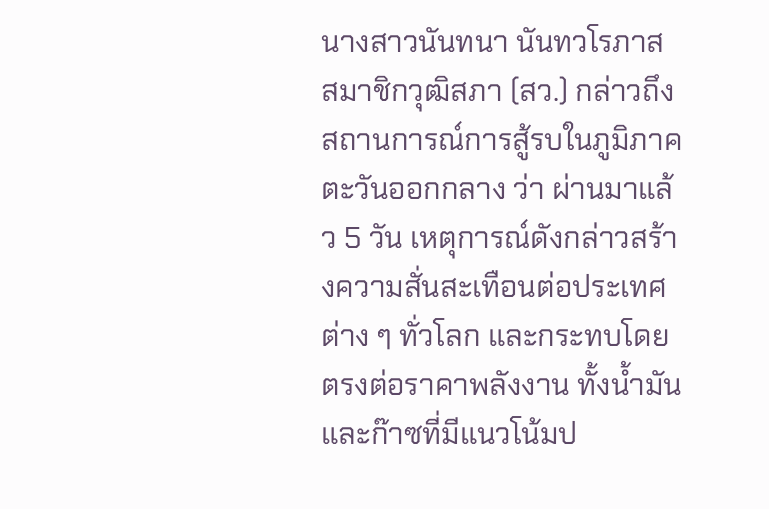นางสาวนันทนา นันทวโรภาส สมาชิกวุฒิสภา (สว.) กล่าวถึงสถานการณ์การสู้รบในภูมิภาคตะวันออกกลาง ว่า ผ่านมาแล้ว 5 วัน เหตุการณ์ดังกล่าวสร้างความสั่นสะเทือนต่อประเทศต่าง ๆ ทั่วโลก และกระทบโดยตรงต่อราคาพลังงาน ทั้งน้ำมันและก๊าซที่มีแนวโน้มป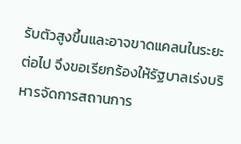รับตัวสูงขึ้นและอาจขาดแคลนในระยะต่อไป จึงขอเรียกร้องให้รัฐบาลเร่งบริหารจัดการสถานการ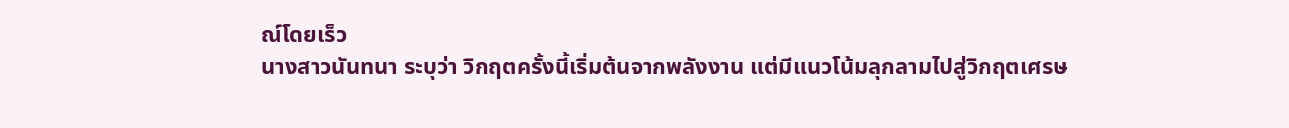ณ์โดยเร็ว
นางสาวนันทนา ระบุว่า วิกฤตครั้งนี้เริ่มต้นจากพลังงาน แต่มีแนวโน้มลุกลามไปสู่วิกฤตเศรษ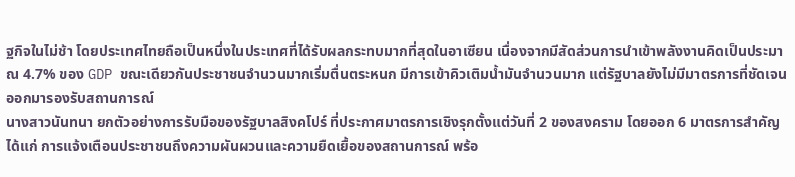ฐกิจในไม่ช้า โดยประเทศไทยถือเป็นหนึ่งในประเทศที่ได้รับผลกระทบมากที่สุดในอาเซียน เนื่องจากมีสัดส่วนการนำเข้าพลังงานคิดเป็นประมาณ 4.7% ของ GDP ขณะเดียวกันประชาชนจำนวนมากเริ่มตื่นตระหนก มีการเข้าคิวเติมน้ำมันจำนวนมาก แต่รัฐบาลยังไม่มีมาตรการที่ชัดเจนออกมารองรับสถานการณ์
นางสาวนันทนา ยกตัวอย่างการรับมือของรัฐบาลสิงคโปร์ ที่ประกาศมาตรการเชิงรุกตั้งแต่วันที่ 2 ของสงคราม โดยออก 6 มาตรการสำคัญ ได้แก่ การแจ้งเตือนประชาชนถึงความผันผวนและความยืดเยื้อของสถานการณ์ พร้อ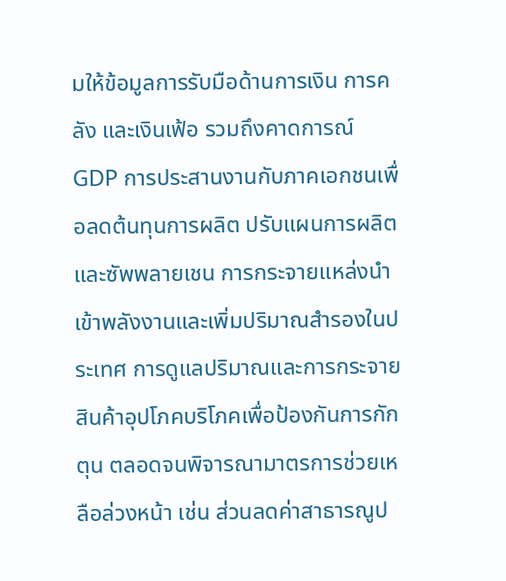มให้ข้อมูลการรับมือด้านการเงิน การคลัง และเงินเฟ้อ รวมถึงคาดการณ์ GDP การประสานงานกับภาคเอกชนเพื่อลดต้นทุนการผลิต ปรับแผนการผลิตและซัพพลายเชน การกระจายแหล่งนำเข้าพลังงานและเพิ่มปริมาณสำรองในประเทศ การดูแลปริมาณและการกระจายสินค้าอุปโภคบริโภคเพื่อป้องกันการกักตุน ตลอดจนพิจารณามาตรการช่วยเหลือล่วงหน้า เช่น ส่วนลดค่าสาธารณูป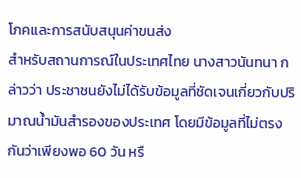โภคและการสนับสนุนค่าขนส่ง
สำหรับสถานการณ์ในประเทศไทย นางสาวนันทนา กล่าวว่า ประชาชนยังไม่ได้รับข้อมูลที่ชัดเจนเกี่ยวกับปริมาณน้ำมันสำรองของประเทศ โดยมีข้อมูลที่ไม่ตรงกันว่าเพียงพอ 60 วัน หรื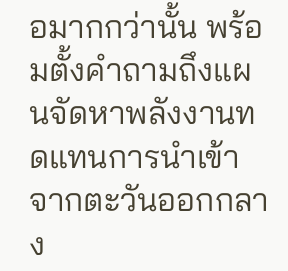อมากกว่านั้น พร้อมตั้งคำถามถึงแผนจัดหาพลังงานทดแทนการนำเข้าจากตะวันออกกลาง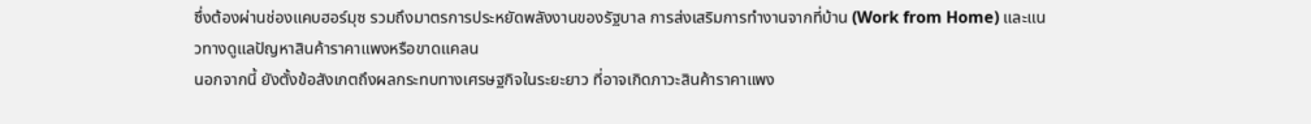ซึ่งต้องผ่านช่องแคบฮอร์มุซ รวมถึงมาตรการประหยัดพลังงานของรัฐบาล การส่งเสริมการทำงานจากที่บ้าน (Work from Home) และแนวทางดูแลปัญหาสินค้าราคาแพงหรือขาดแคลน
นอกจากนี้ ยังตั้งข้อสังเกตถึงผลกระทบทางเศรษฐกิจในระยะยาว ที่อาจเกิดภาวะสินค้าราคาแพง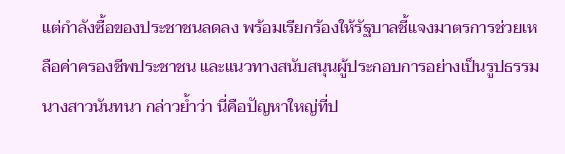แต่กำลังซื้อของประชาชนลดลง พร้อมเรียกร้องให้รัฐบาลชี้แจงมาตรการช่วยเหลือค่าครองชีพประชาชน และแนวทางสนับสนุนผู้ประกอบการอย่างเป็นรูปธรรม
นางสาวนันทนา กล่าวย้ำว่า นี่คือปัญหาใหญ่ที่ป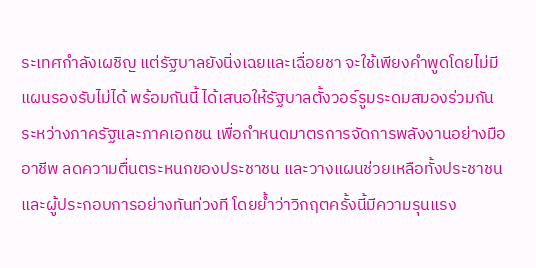ระเทศกำลังเผชิญ แต่รัฐบาลยังนิ่งเฉยและเฉื่อยชา จะใช้เพียงคำพูดโดยไม่มีแผนรองรับไม่ได้ พร้อมกันนี้ ได้เสนอให้รัฐบาลตั้งวอร์รูมระดมสมองร่วมกันระหว่างภาครัฐและภาคเอกชน เพื่อกำหนดมาตรการจัดการพลังงานอย่างมืออาชีพ ลดความตื่นตระหนกของประชาชน และวางแผนช่วยเหลือทั้งประชาชนและผู้ประกอบการอย่างทันท่วงที โดยย้ำว่าวิกฤตครั้งนี้มีความรุนแรง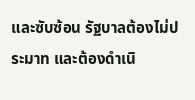และซับซ้อน รัฐบาลต้องไม่ประมาท และต้องดำเนิ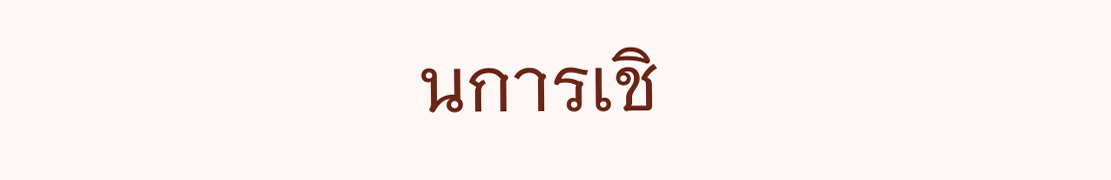นการเชิ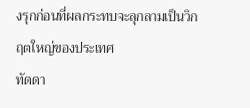งรุกก่อนที่ผลกระทบจะลุกลามเป็นวิกฤตใหญ่ของประเทศ
ทัดดา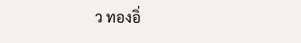ว ทองอิ่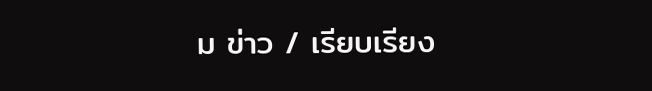ม ข่าว / เรียบเรียง